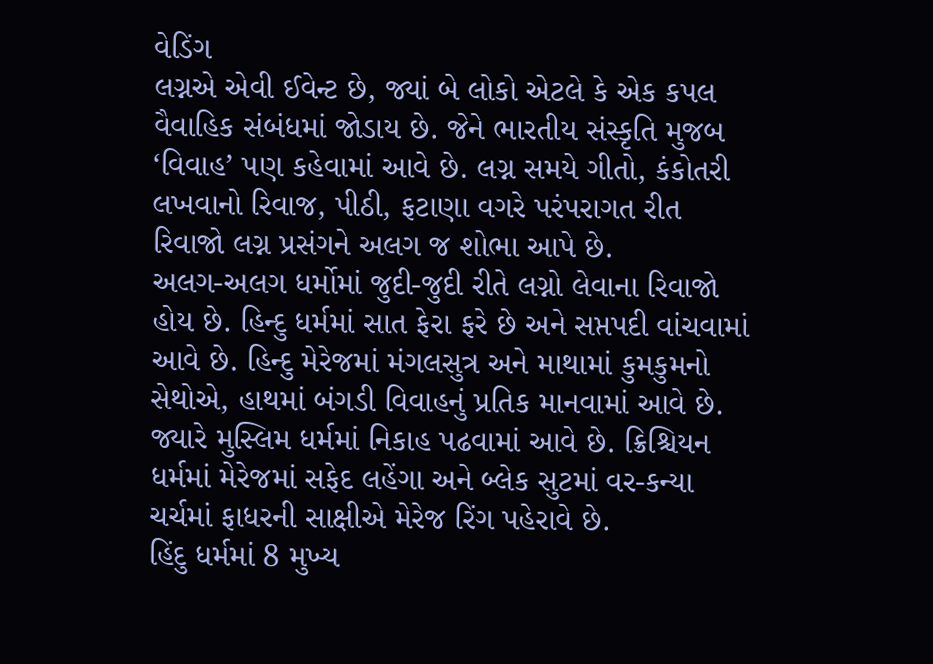વેડિંગ
લગ્નએ એવી ઈવેન્ટ છે, જ્યાં બે લોકો એટલે કે એક કપલ વૈવાહિક સંબંધમાં જોડાય છે. જેને ભારતીય સંસ્કૃતિ મુજબ ‘વિવાહ’ પણ કહેવામાં આવે છે. લગ્ન સમયે ગીતો, કંકોતરી લખવાનો રિવાજ, પીઠી, ફટાણા વગરે પરંપરાગત રીત રિવાજો લગ્ન પ્રસંગને અલગ જ શોભા આપે છે.
અલગ-અલગ ધર્મોમાં જુદી-જુદી રીતે લગ્નો લેવાના રિવાજો હોય છે. હિન્દુ ધર્મમાં સાત ફેરા ફરે છે અને સપ્તપદી વાંચવામાં આવે છે. હિન્દુ મેરેજમાં મંગલસુત્ર અને માથામાં કુમકુમનો સેથોએ, હાથમાં બંગડી વિવાહનું પ્રતિક માનવામાં આવે છે. જ્યારે મુસ્લિમ ધર્મમાં નિકાહ પઢવામાં આવે છે. ક્રિશ્ચિયન ધર્મમાં મેરેજમાં સફેદ લહેંગા અને બ્લેક સુટમાં વર-કન્યા ચર્ચમાં ફાધરની સાક્ષીએ મેરેજ રિંગ પહેરાવે છે.
હિંદુ ધર્મમાં 8 મુખ્ય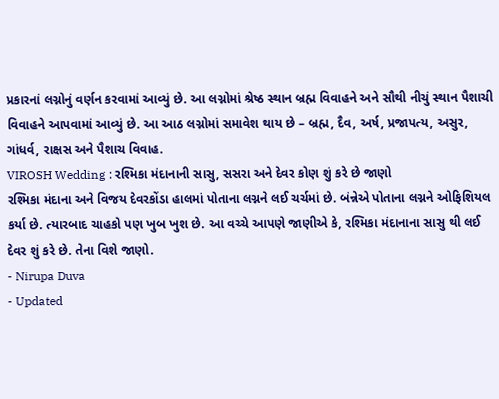પ્રકારનાં લગ્નોનું વર્ણન કરવામાં આવ્યું છે. આ લગ્નોમાં શ્રેષ્ઠ સ્થાન બ્રહ્મ વિવાહને અને સૌથી નીચું સ્થાન પૈશાચી વિવાહને આપવામાં આવ્યું છે. આ આઠ લગ્નોમાં સમાવેશ થાય છે – બ્રહ્મ, દૈવ, અર્ષ, પ્રજાપત્ય, અસુર, ગાંધર્વ, રાક્ષસ અને પૈશાચ વિવાહ.
VIROSH Wedding : રશ્મિકા મંદાનાની સાસુ, સસરા અને દેવર કોણ શું કરે છે જાણો
રશ્મિકા મંદાના અને વિજય દેવરકોંડા હાલમાં પોતાના લગ્નને લઈ ચર્ચમાં છે. બંન્નેએ પોતાના લગ્નને ઓફિશિયલ કર્યા છે. ત્યારબાદ ચાહકો પણ ખુબ ખુશ છે. આ વચ્ચે આપણે જાણીએ કે, રશ્મિકા મંદાનાના સાસુ થી લઈ દેવર શું કરે છે. તેના વિશે જાણો.
- Nirupa Duva
- Updated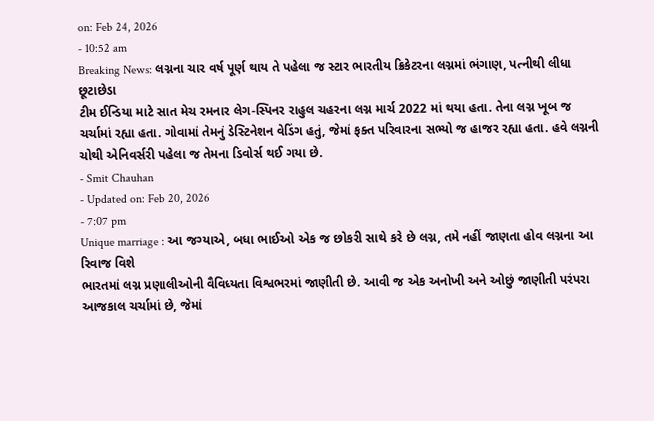on: Feb 24, 2026
- 10:52 am
Breaking News: લગ્નના ચાર વર્ષ પૂર્ણ થાય તે પહેલા જ સ્ટાર ભારતીય ક્રિકેટરના લગ્નમાં ભંગાણ, પત્નીથી લીધા છૂટાછેડા
ટીમ ઈન્ડિયા માટે સાત મેચ રમનાર લેગ-સ્પિનર રાહુલ ચહરના લગ્ન માર્ચ 2022 માં થયા હતા. તેના લગ્ન ખૂબ જ ચર્ચામાં રહ્યા હતા. ગોવામાં તેમનું ડેસ્ટિનેશન વેડિંગ હતું, જેમાં ફક્ત પરિવારના સભ્યો જ હાજર રહ્યા હતા. હવે લગ્નની ચોથી એનિવર્સરી પહેલા જ તેમના ડિવોર્સ થઈ ગયા છે.
- Smit Chauhan
- Updated on: Feb 20, 2026
- 7:07 pm
Unique marriage : આ જગ્યાએ, બધા ભાઈઓ એક જ છોકરી સાથે કરે છે લગ્ન, તમે નહીં જાણતા હોવ લગ્નના આ રિવાજ વિશે
ભારતમાં લગ્ન પ્રણાલીઓની વૈવિધ્યતા વિશ્વભરમાં જાણીતી છે. આવી જ એક અનોખી અને ઓછું જાણીતી પરંપરા આજકાલ ચર્ચામાં છે, જેમાં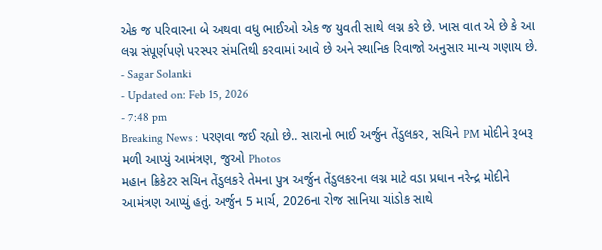એક જ પરિવારના બે અથવા વધુ ભાઈઓ એક જ યુવતી સાથે લગ્ન કરે છે. ખાસ વાત એ છે કે આ લગ્ન સંપૂર્ણપણે પરસ્પર સંમતિથી કરવામાં આવે છે અને સ્થાનિક રિવાજો અનુસાર માન્ય ગણાય છે.
- Sagar Solanki
- Updated on: Feb 15, 2026
- 7:48 pm
Breaking News : પરણવા જઈ રહ્યો છે.. સારાનો ભાઈ અર્જુન તેંડુલકર, સચિને PM મોદીને રૂબરૂ મળી આપ્યું આમંત્રણ, જુઓ Photos
મહાન ક્રિકેટર સચિન તેંડુલકરે તેમના પુત્ર અર્જુન તેંડુલકરના લગ્ન માટે વડા પ્રધાન નરેન્દ્ર મોદીને આમંત્રણ આપ્યું હતું. અર્જુન 5 માર્ચ, 2026ના રોજ સાનિયા ચાંડોક સાથે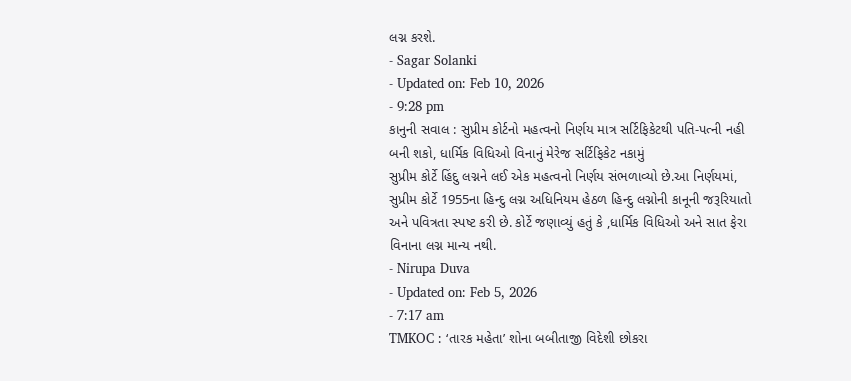લગ્ન કરશે.
- Sagar Solanki
- Updated on: Feb 10, 2026
- 9:28 pm
કાનુની સવાલ : સુપ્રીમ કોર્ટનો મહત્વનો નિર્ણય માત્ર સર્ટિફિકેટથી પતિ-પત્ની નહી બની શકો, ધાર્મિક વિધિઓ વિનાનું મેરેજ સર્ટિફિકેટ નકામું
સુપ્રીમ કોર્ટે હિંદુ લગ્નને લઈ એક મહત્વનો નિર્ણય સંભળાવ્યો છે.આ નિર્ણયમાં, સુપ્રીમ કોર્ટે 1955ના હિન્દુ લગ્ન અધિનિયમ હેઠળ હિન્દુ લગ્નોની કાનૂની જરૂરિયાતો અને પવિત્રતા સ્પષ્ટ કરી છે. કોર્ટે જણાવ્યું હતું કે ,ધાર્મિક વિધિઓ અને સાત ફેરા વિનાના લગ્ન માન્ય નથી.
- Nirupa Duva
- Updated on: Feb 5, 2026
- 7:17 am
TMKOC : ‘તારક મહેતા’ શોના બબીતાજી વિદેશી છોકરા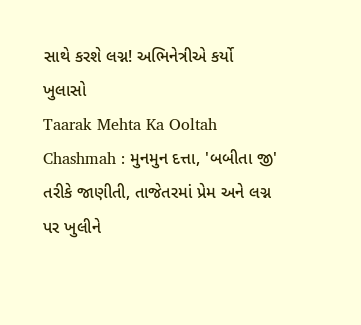સાથે કરશે લગ્ન! અભિનેત્રીએ કર્યો ખુલાસો
Taarak Mehta Ka Ooltah Chashmah : મુનમુન દત્તા, 'બબીતા જી' તરીકે જાણીતી, તાજેતરમાં પ્રેમ અને લગ્ન પર ખુલીને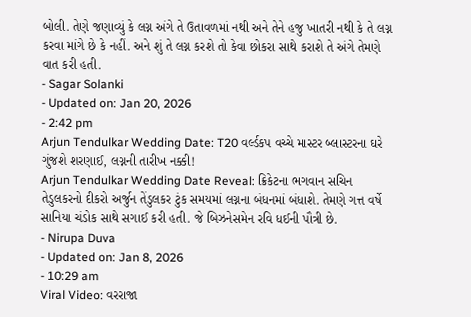બોલી. તેણે જણાવ્યું કે લગ્ન અંગે તે ઉતાવળમાં નથી અને તેને હજુ ખાતરી નથી કે તે લગ્ન કરવા માંગે છે કે નહીં. અને શું તે લગ્ન કરશે તો કેવા છોકરા સાથે કરાશે તે અંગે તેમણે વાત કરી હતી.
- Sagar Solanki
- Updated on: Jan 20, 2026
- 2:42 pm
Arjun Tendulkar Wedding Date: T20 વર્લ્ડકપ વચ્ચે માસ્ટર બ્લાસ્ટરના ઘરે ગુંજશે શરણાઈ, લગ્નની તારીખ નક્કી!
Arjun Tendulkar Wedding Date Reveal: ક્રિકેટના ભગવાન સચિન તેડુલકરનો દીકરો અર્જુન તેંડુલકર ટુંક સમયમાં લગ્નના બંધનમાં બંધાશે. તેમણે ગત્ત વર્ષે સાનિયા ચંડોક સાથે સગાઈ કરી હતી. જે બિઝનેસમેન રવિ ધઈની પૌત્રી છે.
- Nirupa Duva
- Updated on: Jan 8, 2026
- 10:29 am
Viral Video: વરરાજા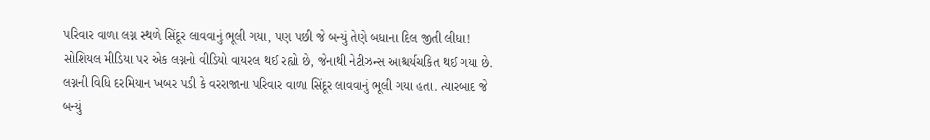પરિવાર વાળા લગ્ન સ્થળે સિંદૂર લાવવાનું ભૂલી ગયા, પણ પછી જે બન્યું તેણે બધાના દિલ જીતી લીધા!
સોશિયલ મીડિયા પર એક લગ્નનો વીડિયો વાયરલ થઈ રહ્યો છે, જેનાથી નેટીઝન્સ આશ્ચર્યચકિત થઈ ગયા છે. લગ્નની વિધિ દરમિયાન ખબર પડી કે વરરાજાના પરિવાર વાળા સિંદૂર લાવવાનું ભૂલી ગયા હતા. ત્યારબાદ જે બન્યું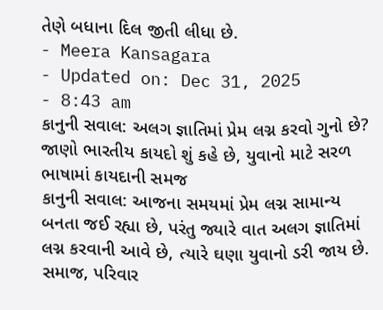તેણે બધાના દિલ જીતી લીધા છે.
- Meera Kansagara
- Updated on: Dec 31, 2025
- 8:43 am
કાનુની સવાલ: અલગ જ્ઞાતિમાં પ્રેમ લગ્ન કરવો ગુનો છે? જાણો ભારતીય કાયદો શું કહે છે, યુવાનો માટે સરળ ભાષામાં કાયદાની સમજ
કાનુની સવાલ: આજના સમયમાં પ્રેમ લગ્ન સામાન્ય બનતા જઈ રહ્યા છે, પરંતુ જ્યારે વાત અલગ જ્ઞાતિમાં લગ્ન કરવાની આવે છે, ત્યારે ઘણા યુવાનો ડરી જાય છે. સમાજ, પરિવાર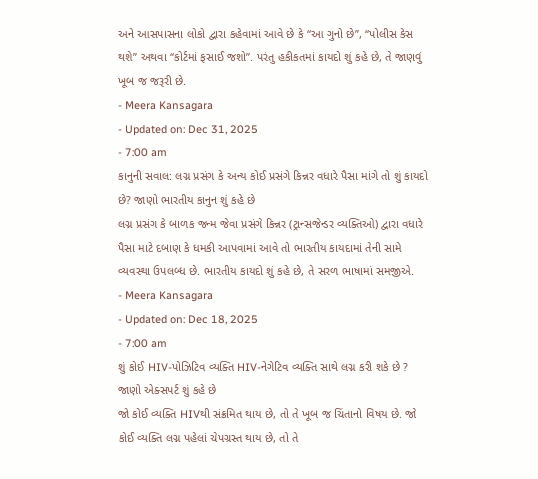અને આસપાસના લોકો દ્વારા કહેવામાં આવે છે કે “આ ગુનો છે”, “પોલીસ કેસ થશે” અથવા “કોર્ટમાં ફસાઈ જશો”. પરંતુ હકીકતમાં કાયદો શું કહે છે, તે જાણવું ખૂબ જ જરૂરી છે.
- Meera Kansagara
- Updated on: Dec 31, 2025
- 7:00 am
કાનુની સવાલ: લગ્ન પ્રસંગ કે અન્ય કોઈ પ્રસંગે કિન્નર વધારે પૈસા માંગે તો શું કાયદો છે? જાણો ભારતીય કાનુન શું કહે છે
લગ્ન પ્રસંગ કે બાળક જન્મ જેવા પ્રસંગે કિન્નર (ટ્રાન્સજેન્ડર વ્યક્તિઓ) દ્વારા વધારે પૈસા માટે દબાણ કે ધમકી આપવામાં આવે તો ભારતીય કાયદામાં તેની સામે વ્યવસ્થા ઉપલબ્ધ છે. ભારતીય કાયદો શું કહે છે, તે સરળ ભાષામાં સમજીએ.
- Meera Kansagara
- Updated on: Dec 18, 2025
- 7:00 am
શું કોઈ HIV-પોઝિટિવ વ્યક્તિ HIV-નેગેટિવ વ્યક્તિ સાથે લગ્ન કરી શકે છે ? જાણો એક્સપર્ટ શું કહે છે
જો કોઈ વ્યક્તિ HIVથી સંક્રમિત થાય છે, તો તે ખૂબ જ ચિંતાનો વિષય છે. જો કોઈ વ્યક્તિ લગ્ન પહેલાં ચેપગ્રસ્ત થાય છે, તો તે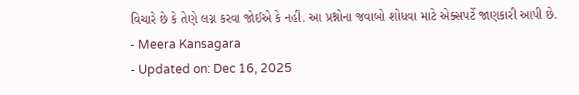વિચારે છે કે તેણે લગ્ન કરવા જોઈએ કે નહીં. આ પ્રશ્નોના જવાબો શોધવા માટે એક્સપર્ટે જાણકારી આપી છે.
- Meera Kansagara
- Updated on: Dec 16, 2025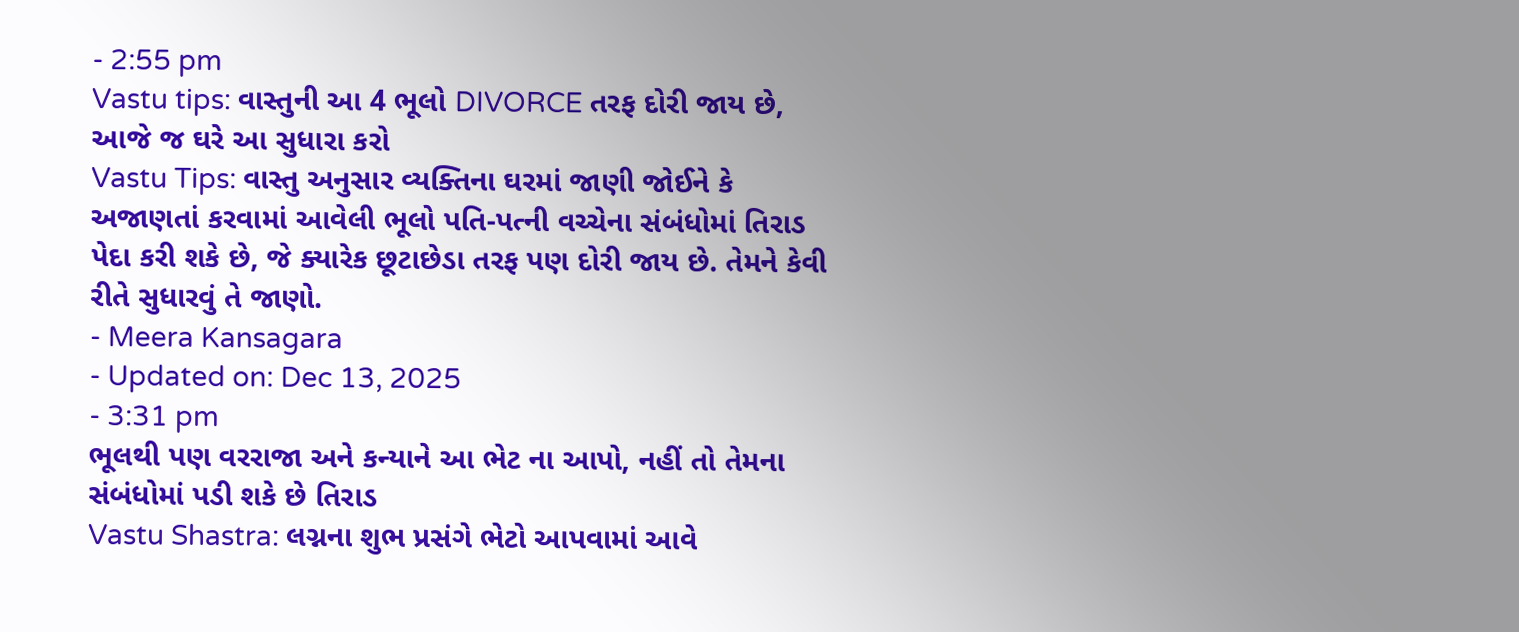- 2:55 pm
Vastu tips: વાસ્તુની આ 4 ભૂલો DIVORCE તરફ દોરી જાય છે, આજે જ ઘરે આ સુધારા કરો
Vastu Tips: વાસ્તુ અનુસાર વ્યક્તિના ઘરમાં જાણી જોઈને કે અજાણતાં કરવામાં આવેલી ભૂલો પતિ-પત્ની વચ્ચેના સંબંધોમાં તિરાડ પેદા કરી શકે છે, જે ક્યારેક છૂટાછેડા તરફ પણ દોરી જાય છે. તેમને કેવી રીતે સુધારવું તે જાણો.
- Meera Kansagara
- Updated on: Dec 13, 2025
- 3:31 pm
ભૂલથી પણ વરરાજા અને કન્યાને આ ભેટ ના આપો, નહીં તો તેમના સંબંધોમાં પડી શકે છે તિરાડ
Vastu Shastra: લગ્નના શુભ પ્રસંગે ભેટો આપવામાં આવે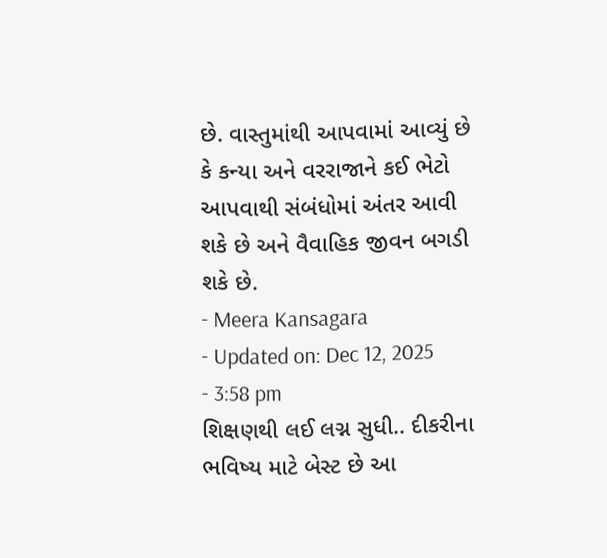છે. વાસ્તુમાંથી આપવામાં આવ્યું છે કે કન્યા અને વરરાજાને કઈ ભેટો આપવાથી સંબંધોમાં અંતર આવી શકે છે અને વૈવાહિક જીવન બગડી શકે છે.
- Meera Kansagara
- Updated on: Dec 12, 2025
- 3:58 pm
શિક્ષણથી લઈ લગ્ન સુધી.. દીકરીના ભવિષ્ય માટે બેસ્ટ છે આ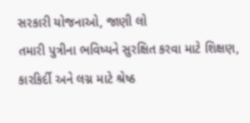સરકારી યોજનાઓ, જાણી લો
તમારી પુત્રીના ભવિષ્યને સુરક્ષિત કરવા માટે શિક્ષણ, કારકિર્દી અને લગ્ન માટે શ્રેષ્ઠ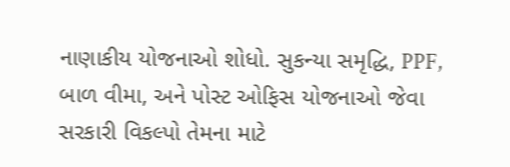નાણાકીય યોજનાઓ શોધો. સુકન્યા સમૃદ્ધિ, PPF, બાળ વીમા, અને પોસ્ટ ઓફિસ યોજનાઓ જેવા સરકારી વિકલ્પો તેમના માટે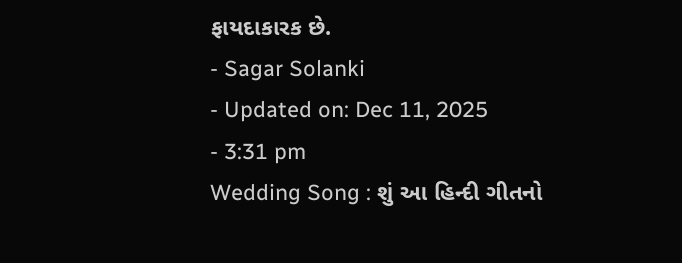ફાયદાકારક છે.
- Sagar Solanki
- Updated on: Dec 11, 2025
- 3:31 pm
Wedding Song : શું આ હિન્દી ગીતનો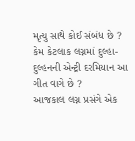મૃત્યુ સાથે કોઈ સંબંધ છે ? કેમ કેટલાક લગ્નમાં દુલ્હા-દુલ્હનની એન્ટ્રી દરમિયાન આ ગીત વાગે છે ?
આજકાલ લગ્ન પ્રસંગે એક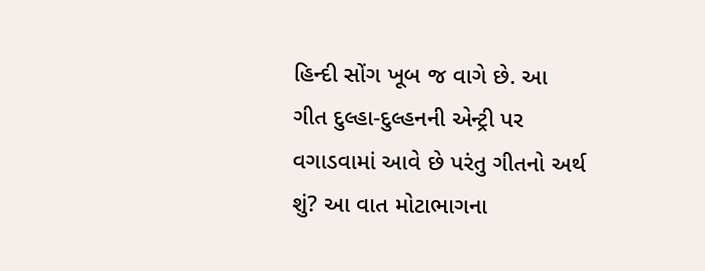હિન્દી સોંગ ખૂબ જ વાગે છે. આ ગીત દુલ્હા-દુલ્હનની એન્ટ્રી પર વગાડવામાં આવે છે પરંતુ ગીતનો અર્થ શું? આ વાત મોટાભાગના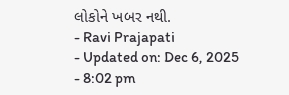લોકોને ખબર નથી.
- Ravi Prajapati
- Updated on: Dec 6, 2025
- 8:02 pm